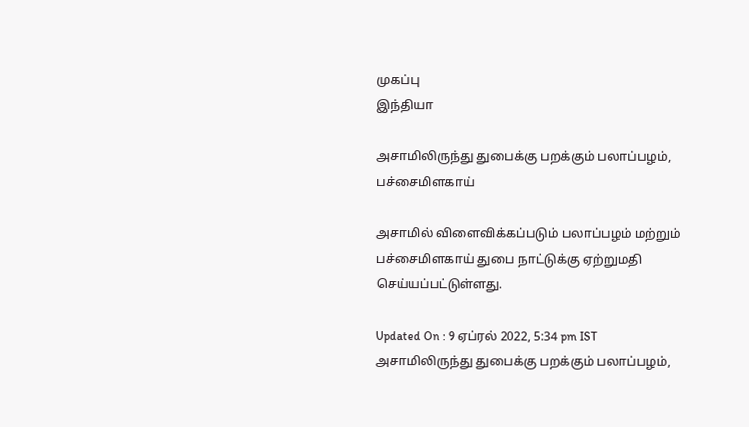முகப்பு
இந்தியா

அசாமிலிருந்து துபைக்கு பறக்கும் பலாப்பழம், பச்சைமிளகாய்

அசாமில் விளைவிக்கப்படும் பலாப்பழம் மற்றும் பச்சைமிளகாய் துபை நாட்டுக்கு ஏற்றுமதி செய்யப்பட்டுள்ளது.

Updated On : 9 ஏப்ரல் 2022, 5:34 pm IST
அசாமிலிருந்து துபைக்கு பறக்கும் பலாப்பழம்,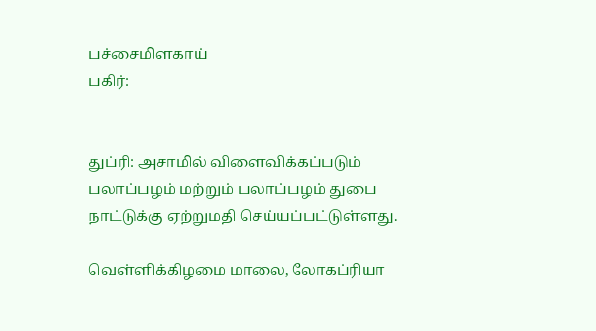பச்சைமிளகாய்
பகிர்:


துப்ரி: அசாமில் விளைவிக்கப்படும் பலாப்பழம் மற்றும் பலாப்பழம் துபை நாட்டுக்கு ஏற்றுமதி செய்யப்பட்டுள்ளது.

வெள்ளிக்கிழமை மாலை, லோகப்ரியா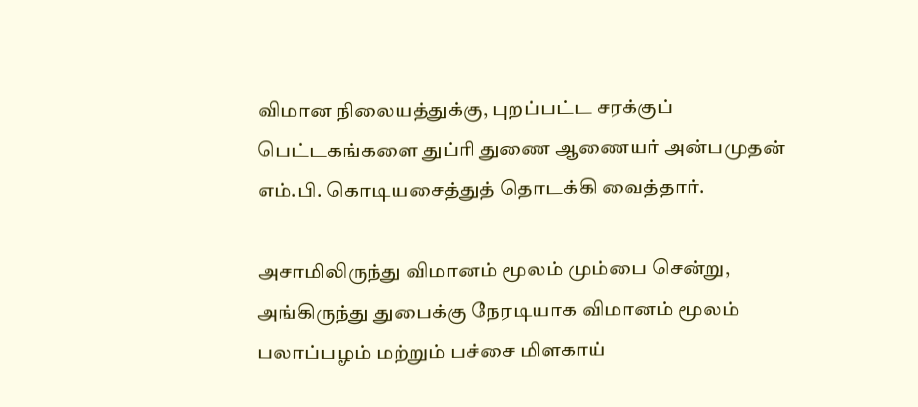விமான நிலையத்துக்கு, புறப்பட்ட சரக்குப் பெட்டகங்களை துப்ரி துணை ஆணையர் அன்பமுதன் எம்.பி. கொடியசைத்துத் தொடக்கி வைத்தார்.

அசாமிலிருந்து விமானம் மூலம் மும்பை சென்று, அங்கிருந்து துபைக்கு நேரடியாக விமானம் மூலம் பலாப்பழம் மற்றும் பச்சை மிளகாய்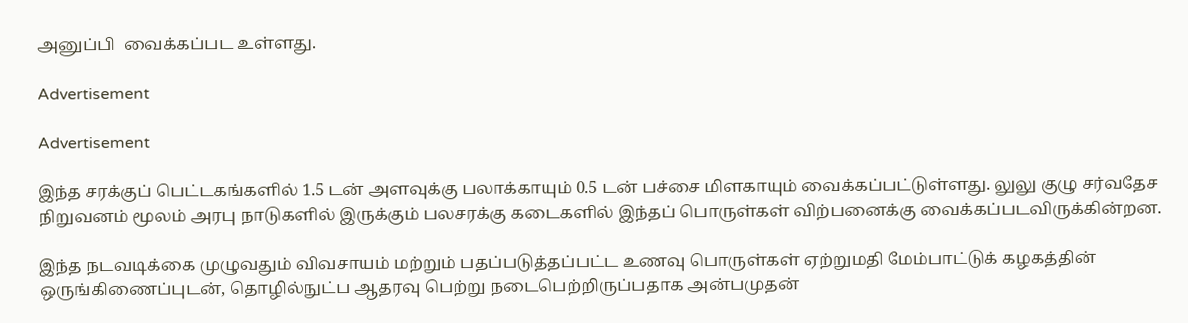அனுப்பி  வைக்கப்பட உள்ளது.

Advertisement

Advertisement

இந்த சரக்குப் பெட்டகங்களில் 1.5 டன் அளவுக்கு பலாக்காயும் 0.5 டன் பச்சை மிளகாயும் வைக்கப்பட்டுள்ளது. லுலு குழு சர்வதேச நிறுவனம் மூலம் அரபு நாடுகளில் இருக்கும் பலசரக்கு கடைகளில் இந்தப் பொருள்கள் விற்பனைக்கு வைக்கப்படவிருக்கின்றன.

இந்த நடவடிக்கை முழுவதும் விவசாயம் மற்றும் பதப்படுத்தப்பட்ட உணவு பொருள்கள் ஏற்றுமதி மேம்பாட்டுக் கழகத்தின் ஒருங்கிணைப்புடன், தொழில்நுட்ப ஆதரவு பெற்று நடைபெற்றிருப்பதாக அன்பமுதன்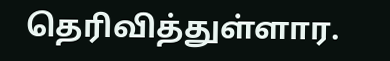தெரிவித்துள்ளார.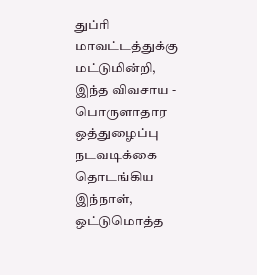துப்ரி மாவட்டத்துக்கு மட்டுமின்றி, இந்த விவசாய - பொருளாதார ஒத்துழைப்பு நடவடிக்கை தொடங்கிய இந்நாள், ஒட்டுமொத்த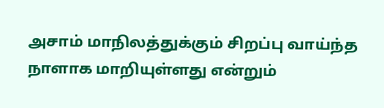அசாம் மாநிலத்துக்கும் சிறப்பு வாய்ந்த நாளாக மாறியுள்ளது என்றும்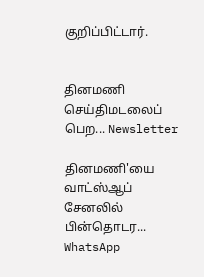குறிப்பிட்டார்.


தினமணி செய்திமடலைப் பெற... Newsletter

தினமணி'யை வாட்ஸ்ஆப் சேனலில் பின்தொடர... WhatsApp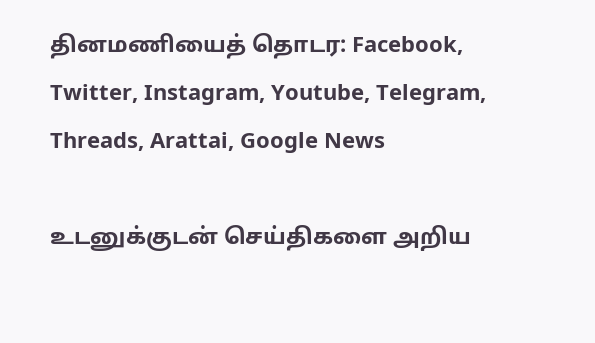தினமணியைத் தொடர: Facebook, Twitter, Instagram, Youtube, Telegram, Threads, Arattai, Google News

உடனுக்குடன் செய்திகளை அறிய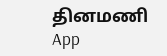தினமணி App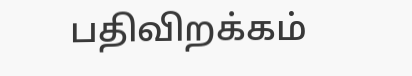பதிவிறக்கம்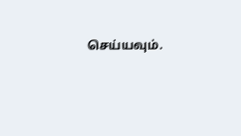செய்யவும்.